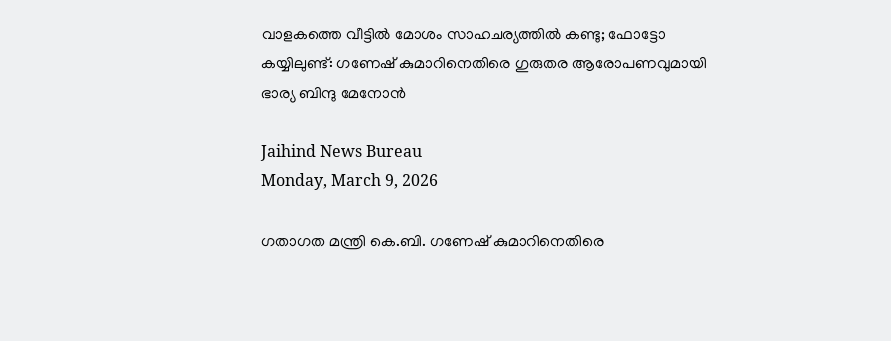വാളകത്തെ വീട്ടില്‍ മോശം സാഹചര്യത്തില്‍ കണ്ടു; ഫോട്ടോ കയ്യിലുണ്ട്: ഗണേഷ് കുമാറിനെതിരെ ഗുരുതര ആരോപണവുമായി ഭാര്യ ബിന്ദു മേനോന്‍

Jaihind News Bureau
Monday, March 9, 2026

ഗതാഗത മന്ത്രി കെ.ബി. ഗണേഷ് കുമാറിനെതിരെ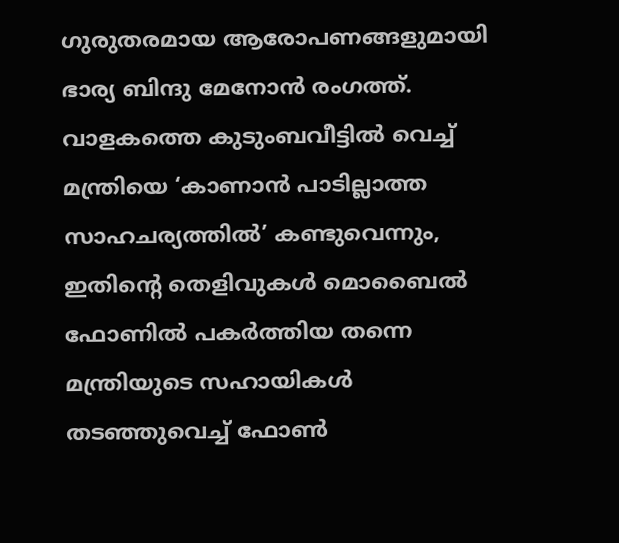ഗുരുതരമായ ആരോപണങ്ങളുമായി ഭാര്യ ബിന്ദു മേനോന്‍ രംഗത്ത്. വാളകത്തെ കുടുംബവീട്ടില്‍ വെച്ച് മന്ത്രിയെ ‘കാണാന്‍ പാടില്ലാത്ത സാഹചര്യത്തില്‍’ കണ്ടുവെന്നും, ഇതിന്റെ തെളിവുകള്‍ മൊബൈല്‍ ഫോണില്‍ പകര്‍ത്തിയ തന്നെ മന്ത്രിയുടെ സഹായികള്‍ തടഞ്ഞുവെച്ച് ഫോണ്‍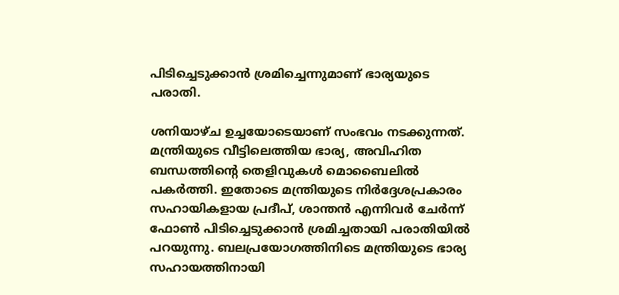പിടിച്ചെടുക്കാന്‍ ശ്രമിച്ചെന്നുമാണ് ഭാര്യയുടെ പരാതി.

ശനിയാഴ്ച ഉച്ചയോടെയാണ് സംഭവം നടക്കുന്നത്. മന്ത്രിയുടെ വീട്ടിലെത്തിയ ഭാര്യ, അവിഹിത ബന്ധത്തിന്റെ തെളിവുകള്‍ മൊബൈലില്‍ പകര്‍ത്തി. ഇതോടെ മന്ത്രിയുടെ നിര്‍ദ്ദേശപ്രകാരം സഹായികളായ പ്രദീപ്, ശാന്തന്‍ എന്നിവര്‍ ചേര്‍ന്ന് ഫോണ്‍ പിടിച്ചെടുക്കാന്‍ ശ്രമിച്ചതായി പരാതിയില്‍ പറയുന്നു. ബലപ്രയോഗത്തിനിടെ മന്ത്രിയുടെ ഭാര്യ സഹായത്തിനായി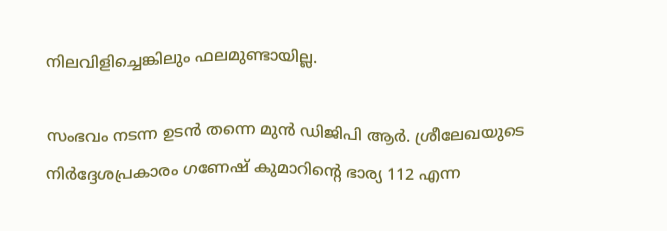നിലവിളിച്ചെങ്കിലും ഫലമുണ്ടായില്ല.

സംഭവം നടന്ന ഉടന്‍ തന്നെ മുന്‍ ഡിജിപി ആര്‍. ശ്രീലേഖയുടെ നിര്‍ദ്ദേശപ്രകാരം ഗണേഷ് കുമാറിന്റെ ഭാര്യ 112 എന്ന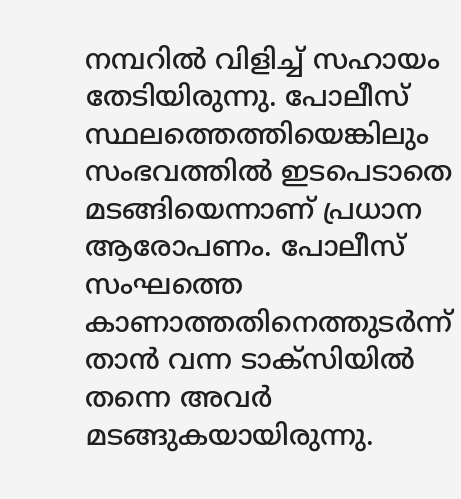നമ്പറില്‍ വിളിച്ച് സഹായം തേടിയിരുന്നു. പോലീസ് സ്ഥലത്തെത്തിയെങ്കിലും സംഭവത്തില്‍ ഇടപെടാതെ മടങ്ങിയെന്നാണ് പ്രധാന ആരോപണം. പോലീസ് സംഘത്തെ കാണാത്തതിനെത്തുടര്‍ന്ന് താന്‍ വന്ന ടാക്‌സിയില്‍ തന്നെ അവര്‍ മടങ്ങുകയായിരുന്നു.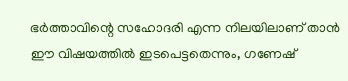ഭര്‍ത്താവിന്റെ സഹോദരി എന്ന നിലയിലാണ് താന്‍ ഈ വിഷയത്തില്‍ ഇടപെട്ടതെന്നും, ഗണേഷ്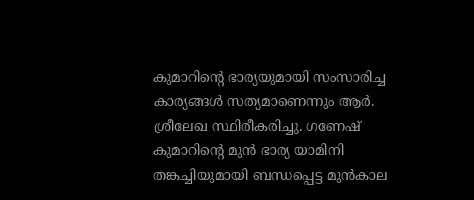കുമാറിന്റെ ഭാര്യയുമായി സംസാരിച്ച കാര്യങ്ങള്‍ സത്യമാണെന്നും ആര്‍. ശ്രീലേഖ സ്ഥിരീകരിച്ചു. ഗണേഷ് കുമാറിന്റെ മുന്‍ ഭാര്യ യാമിനി തങ്കച്ചിയുമായി ബന്ധപ്പെട്ട മുന്‍കാല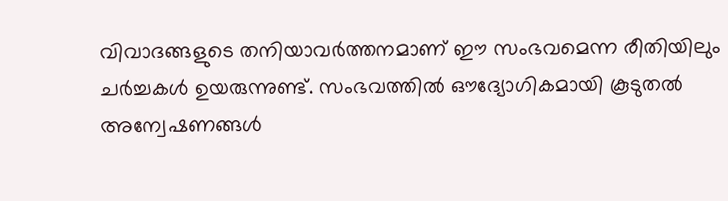വിവാദങ്ങളുടെ തനിയാവര്‍ത്തനമാണ് ഈ സംഭവമെന്ന രീതിയിലും ചര്‍ച്ചകള്‍ ഉയരുന്നുണ്ട്. സംഭവത്തില്‍ ഔദ്യോഗികമായി കൂടുതല്‍ അന്വേഷണങ്ങള്‍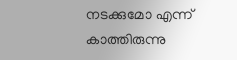നടക്കുമോ എന്ന് കാത്തിരുന്നു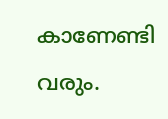കാണേണ്ടി വരും.